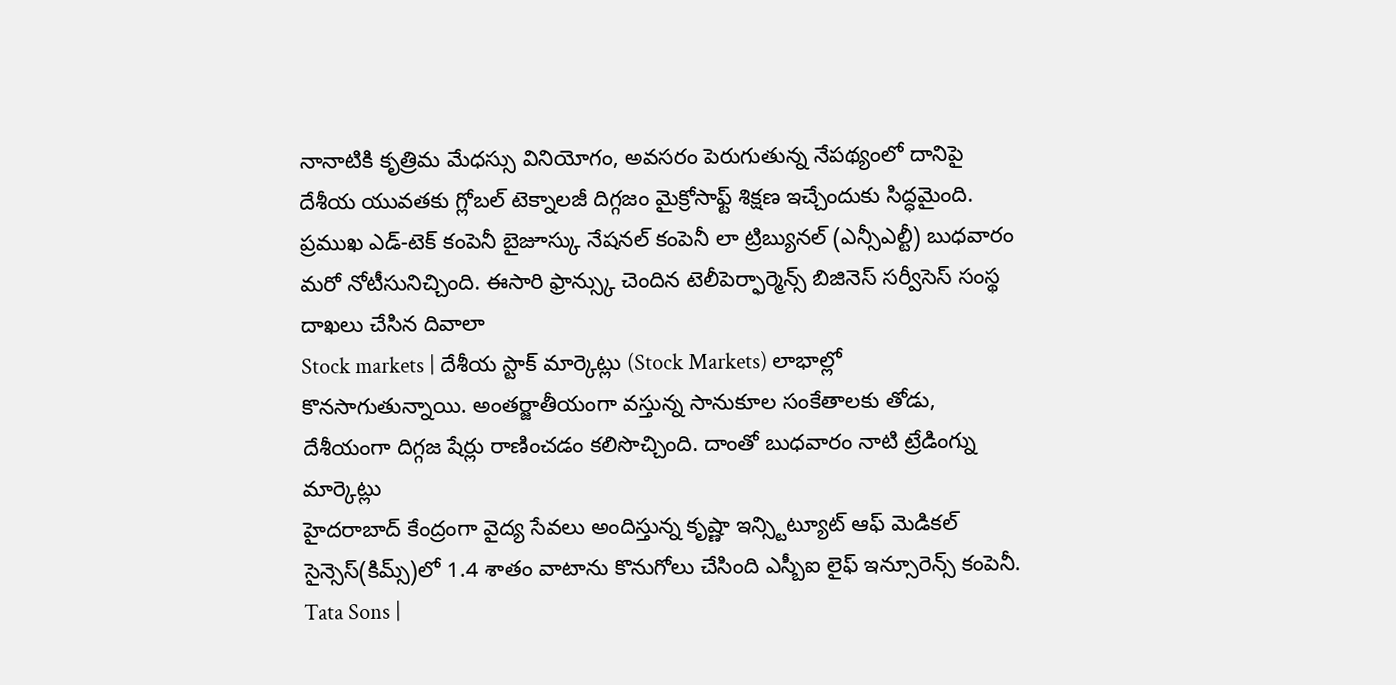నానాటికి కృత్రిమ మేధస్సు వినియోగం, అవసరం పెరుగుతున్న నేపథ్యంలో దానిపై దేశీయ యువతకు గ్లోబల్ టెక్నాలజీ దిగ్గజం మైక్రోసాఫ్ట్ శిక్షణ ఇచ్చేందుకు సిద్ధమైంది.
ప్రముఖ ఎడ్-టెక్ కంపెనీ బైజూస్కు నేషనల్ కంపెనీ లా ట్రిబ్యునల్ (ఎన్సీఎల్టీ) బుధవారం మరో నోటీసునిచ్చింది. ఈసారి ఫ్రాన్స్కు చెందిన టెలీపెర్ఫార్మెన్స్ బిజినెస్ సర్వీసెస్ సంస్థ దాఖలు చేసిన దివాలా
Stock markets | దేశీయ స్టాక్ మార్కెట్లు (Stock Markets) లాభాల్లో కొనసాగుతున్నాయి. అంతర్జాతీయంగా వస్తున్న సానుకూల సంకేతాలకు తోడు, దేశీయంగా దిగ్గజ షేర్లు రాణించడం కలిసొచ్చింది. దాంతో బుధవారం నాటి ట్రేడింగ్ను మార్కెట్లు
హైదరాబాద్ కేంద్రంగా వైద్య సేవలు అందిస్తున్న కృష్ణా ఇన్స్టిట్యూట్ ఆఫ్ మెడికల్ సైన్సెస్(కిమ్స్)లో 1.4 శాతం వాటాను కొనుగోలు చేసింది ఎస్బీఐ లైఫ్ ఇన్సూరెన్స్ కంపెనీ.
Tata Sons |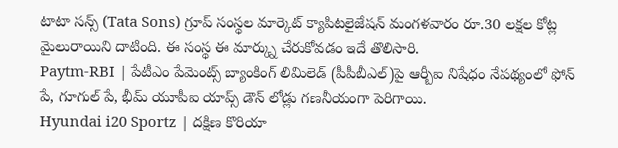టాటా సన్స్ (Tata Sons) గ్రూప్ సంస్థల మార్కెట్ క్యాపిటలైజేషన్ మంగళవారం రూ.30 లక్షల కోట్ల మైలురాయిని దాటింది. ఈ సంస్థ ఈ మార్క్ను చేరుకోవడం ఇదే తొలిసారి.
Paytm-RBI | పేటీఎం పేమెంట్స్ బ్యాంకింగ్ లిమిలెడ్ (పీపీబీఎల్)పై ఆర్బీఐ నిషేధం నేపథ్యంలో ఫోన్ పే, గూగుల్ పే, భీమ్ యూపీఐ యాప్స్ డౌన్ లోడ్లు గణనీయంగా పెరిగాయి.
Hyundai i20 Sportz | దక్షిణ కొరియా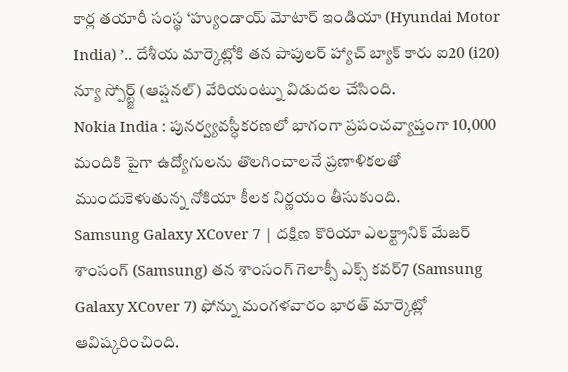కార్ల తయారీ సంస్థ ‘హ్యుండాయ్ మోటార్ ఇండియా (Hyundai Motor India) ’.. దేశీయ మార్కెట్లోకి తన పాపులర్ హ్యాచ్ బ్యాక్ కారు ఐ20 (i20) న్యూ స్పోర్ట్జ్ (ఆప్షనల్) వేరియంట్ను విడుదల చేసింది.
Nokia India : పునర్వ్యవస్ధీకరణలో భాగంగా ప్రపంచవ్యాప్తంగా 10,000 మందికి పైగా ఉద్యోగులను తొలగించాలనే ప్రణాళికలతో ముందుకెళుతున్న నోకియా కీలక నిర్ణయం తీసుకుంది.
Samsung Galaxy XCover 7 | దక్షిణ కొరియా ఎలక్ట్రానిక్ మేజర్ శాంసంగ్ (Samsung) తన శాంసంగ్ గెలాక్సీ ఎక్స్ కవర్7 (Samsung Galaxy XCover 7) ఫోన్ను మంగళవారం భారత్ మార్కెట్లో ఆవిష్కరించింది.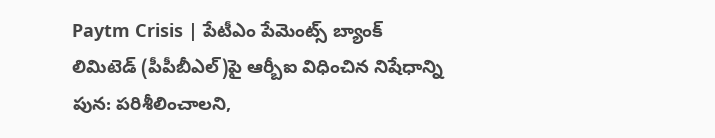Paytm Crisis | పేటీఎం పేమెంట్స్ బ్యాంక్ లిమిటెడ్ (పీపీబీఎల్)పై ఆర్బీఐ విధించిన నిషేధాన్ని పున: పరిశీలించాలని,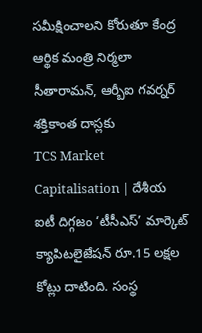సమీక్షించాలని కోరుతూ కేంద్ర ఆర్థిక మంత్రి నిర్మలా సీతారామన్, ఆర్బీఐ గవర్నర్ శక్తికాంత దాస్లకు
TCS Market Capitalisation | దేశీయ ఐటీ దిగ్గజం ‘టీసీఎస్’ మార్కెట్ క్యాపిటలైజేషన్ రూ.15 లక్షల కోట్లు దాటింది. సంస్థ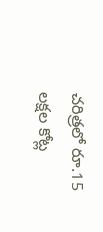చరిత్రలో రూ.15 లక్షల కోట్ల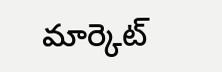మార్కెట్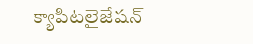క్యాపిటలైజేషన్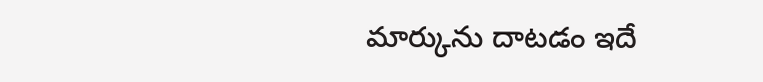మార్కును దాటడం ఇదే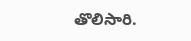తొలిసారి.